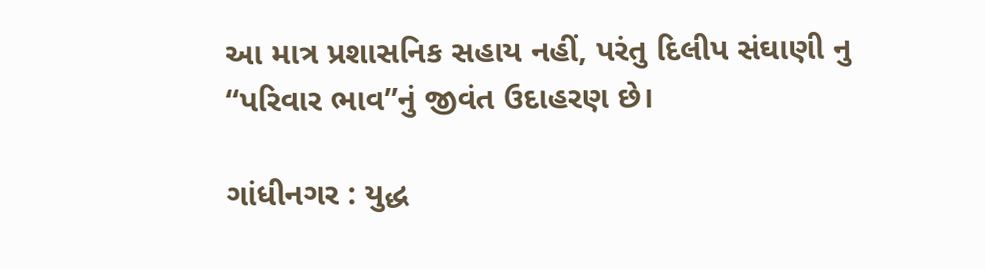આ માત્ર પ્રશાસનિક સહાય નહીં, પરંતુ દિલીપ સંઘાણી નુ “પરિવાર ભાવ”નું જીવંત ઉદાહરણ છે।

ગાંધીનગર : યુદ્ધ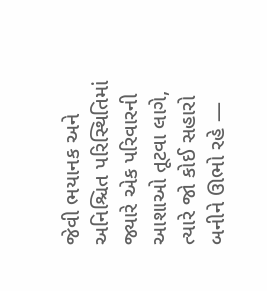જેવી ભયાનક અને અનિશ્ચિત પરિસ્થિતિમાં જ્યારે એક પરિવારની આશાઓ તૂટવા લાગે, ત્યારે જો કોઈ સહારો બનીને ઊભો રહે —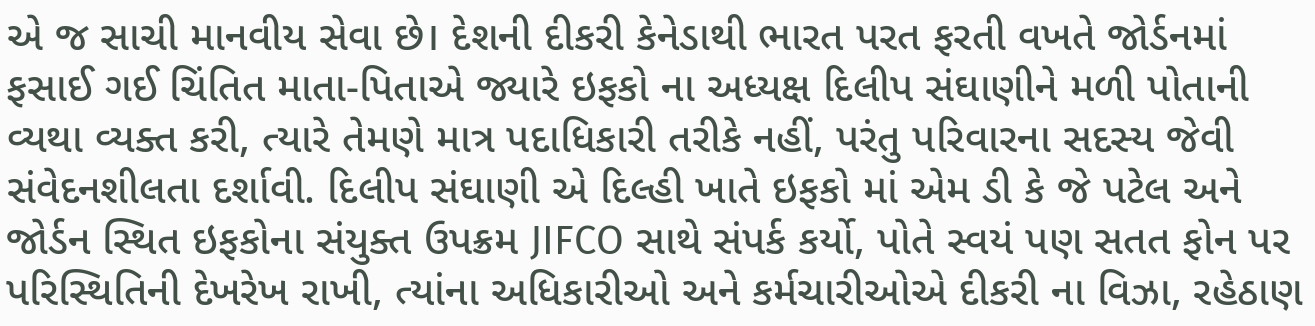એ જ સાચી માનવીય સેવા છે। દેશની દીકરી કેનેડાથી ભારત પરત ફરતી વખતે જોર્ડનમાં ફસાઈ ગઈ ચિંતિત માતા-પિતાએ જ્યારે ઇફકો ના અધ્યક્ષ દિલીપ સંઘાણીને મળી પોતાની વ્યથા વ્યક્ત કરી, ત્યારે તેમણે માત્ર પદાધિકારી તરીકે નહીં, પરંતુ પરિવારના સદસ્ય જેવી સંવેદનશીલતા દર્શાવી. દિલીપ સંઘાણી એ દિલ્હી ખાતે ઇફકો માં એમ ડી કે જે પટેલ અને જોર્ડન સ્થિત ઇફકોના સંયુક્ત ઉપક્રમ JIFCO સાથે સંપર્ક કર્યો, પોતે સ્વયં પણ સતત ફોન પર પરિસ્થિતિની દેખરેખ રાખી, ત્યાંના અધિકારીઓ અને કર્મચારીઓએ દીકરી ના વિઝા, રહેઠાણ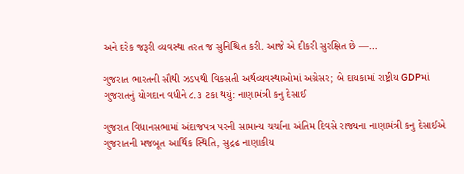અને દરેક જરૂરી વ્યવસ્થા તરત જ સુનિશ્ચિત કરી. આજે એ દીકરી સુરક્ષિત છે —…

ગુજરાત ભારતની સૌથી ઝડપથી વિકસતી અર્થવ્યવસ્થાઓમાં અગ્રેસર; બે દાયકામાં રાષ્ટ્રીય GDPમાં ગુજરાતનું યોગદાન વધીને ૮.૩ ટકા થયું: નાણામંત્રી કનુ દેસાઈ

ગુજરાત વિધાનસભામાં અંદાજપત્ર પરની સામાન્ય ચર્ચાના અંતિમ દિવસે રાજ્યના નાણામંત્રી કનુ દેસાઈએ ગુજરાતની મજબૂત આર્થિક સ્થિતિ, સુદ્રઢ નાણાકીય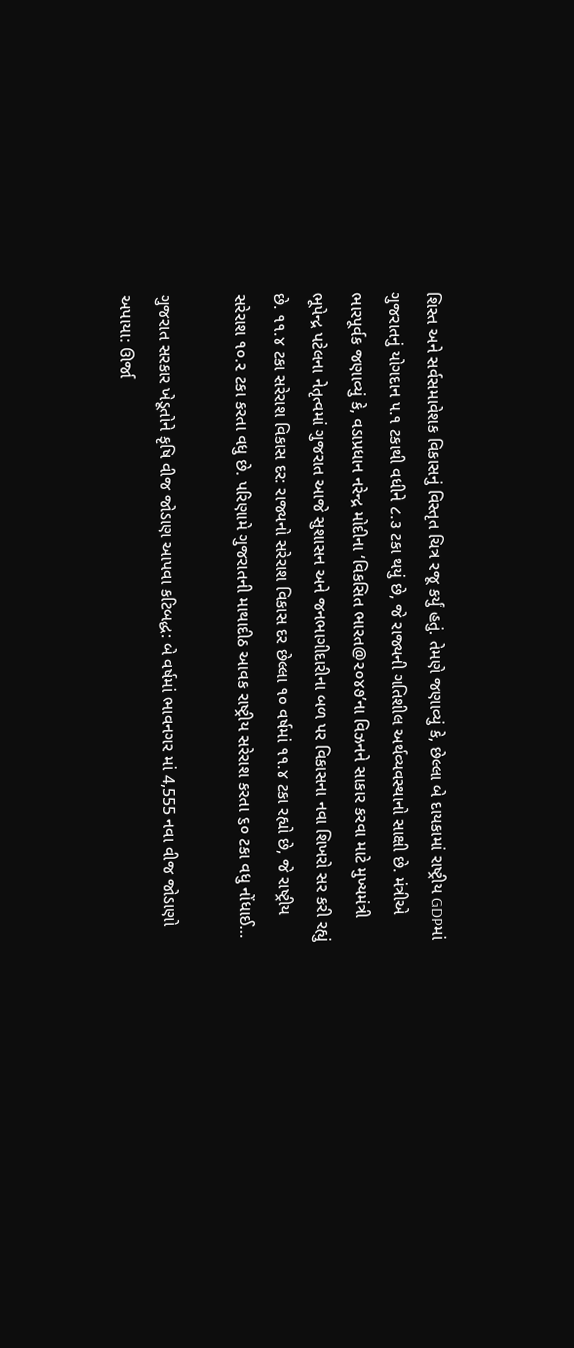શિસ્ત અને સર્વસમાવેશક વિકાસનું વિસ્તૃત ચિત્ર રજૂ કર્યું હતું. તેમણે જણાવ્યું કે, છેલ્લા બે દાયકામાં રાષ્ટ્રીય GDPમાં ગુજરાતનું યોગદાન ૫.૧ ટકાથી વધીને ૮.૩ ટકા થયું છે, જે રાજ્યની ગતિશીલ અર્થવ્યવસ્થાનો સાક્ષી છે. મંત્રીએ ભારપૂર્વક જણાવ્યું કે, વડાપ્રધાન નરેન્દ્ર મોદીના ‘વિકસિત ભારત@૨૦૪૭’ના વિઝનને સાકાર કરવા માટે મુખ્યમંત્રી ભૂપેન્દ્ર પટેલના નેતૃત્વમાં ગુજરાત આજે સુશાસન અને જનભાગીદારીના બળ પર વિકાસના નવા શિખરો સર કરી રહ્યું છે. ૧૧.૪ ટકા સરેરાશ વિકાસ દર: રાજ્યનો સરેરાશ વિકાસ દર છેલ્લા ૧૦ વર્ષમાં ૧૧.૪ ટકા રહ્યો છે, જે રાષ્ટ્રીય સરેરાશ ૧૦.૨ ટકા કરતા વધુ છે. પરિણામે ગુજરાતની માથાદીઠ આવક રાષ્ટ્રીય સરેરાશ કરતા ૬૦ ટકા વધુ નોંધાઈ…

ગુજરાત સરકાર ખેડૂતોને કૃષિ વીજ જોડાણ આપવા કટિબદ્ધ: બે વર્ષમાં ભાવનગર માં 4,555 નવા વીજ જોડાણો અપાયા: ઊર્જા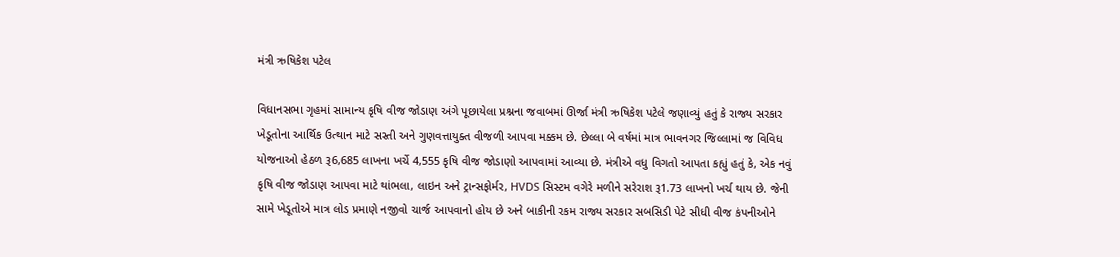મંત્રી ઋષિકેશ પટેલ

વિધાનસભા ગૃહમાં સામાન્ય કૃષિ વીજ જોડાણ અંગે પૂછાયેલા પ્રશ્નના જવાબમાં ઊર્જા મંત્રી ઋષિકેશ પટેલે જણાવ્યું હતું કે રાજ્ય સરકાર ખેડૂતોના આર્થિક ઉત્થાન માટે સસ્તી અને ગુણવત્તાયુક્ત વીજળી આપવા મક્કમ છે. છેલ્લા બે વર્ષમાં માત્ર ભાવનગર જિલ્લામાં જ વિવિધ યોજનાઓ હેઠળ રૂ6,685 લાખના ખર્ચે 4,555 કૃષિ વીજ જોડાણો આપવામાં આવ્યા છે. મંત્રીએ વધુ વિગતો આપતા કહ્યું હતું કે, એક નવું કૃષિ વીજ જોડાણ આપવા માટે થાંભલા, લાઇન અને ટ્રાન્સફોર્મર, HVDS સિસ્ટમ વગેરે મળીને સરેરાશ રૂ1.73 લાખનો ખર્ચ થાય છે. જેની સામે ખેડૂતોએ માત્ર લોડ પ્રમાણે નજીવો ચાર્જ આપવાનો હોય છે અને બાકીની રકમ રાજ્ય સરકાર સબસિડી પેટે સીધી વીજ કંપનીઓને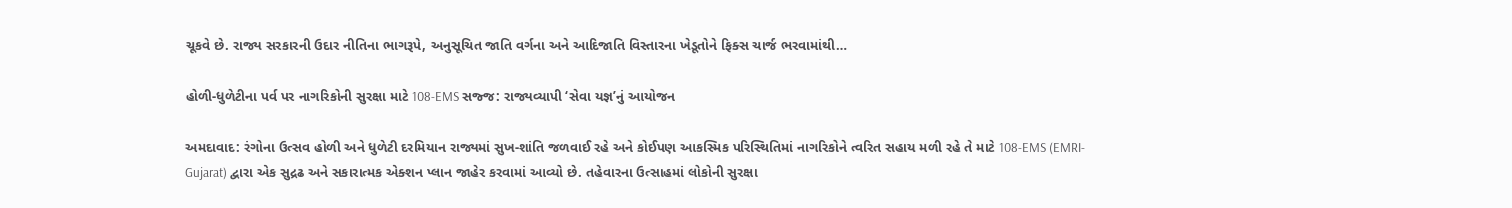ચૂકવે છે. રાજ્ય સરકારની ઉદાર નીતિના ભાગરૂપે, અનુસૂચિત જાતિ વર્ગના અને આદિજાતિ વિસ્તારના ખેડૂતોને ફિક્સ ચાર્જ ભરવામાંથી…

હોળી-ધુળેટીના પર્વ પર નાગરિકોની સુરક્ષા માટે 108-EMS સજ્જ: રાજ્યવ્યાપી ‘સેવા યજ્ઞ’નું આયોજન

અમદાવાદ: રંગોના ઉત્સવ હોળી અને ધુળેટી દરમિયાન રાજ્યમાં સુખ-શાંતિ જળવાઈ રહે અને કોઈપણ આકસ્મિક પરિસ્થિતિમાં નાગરિકોને ત્વરિત સહાય મળી રહે તે માટે 108-EMS (EMRI-Gujarat) દ્વારા એક સુદ્રઢ અને સકારાત્મક એક્શન પ્લાન જાહેર કરવામાં આવ્યો છે. તહેવારના ઉત્સાહમાં લોકોની સુરક્ષા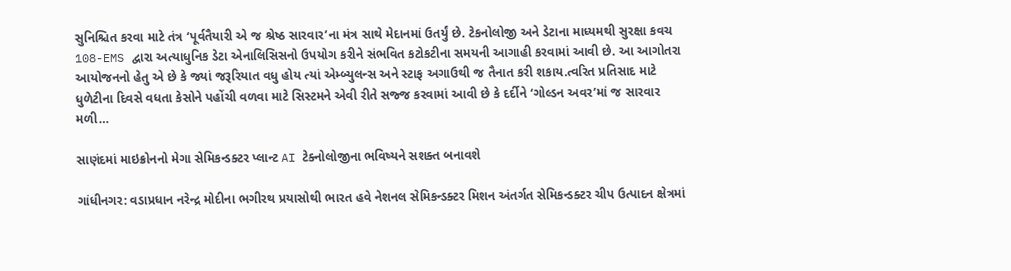સુનિશ્ચિત કરવા માટે તંત્ર ‘પૂર્વતૈયારી એ જ શ્રેષ્ઠ સારવાર’ના મંત્ર સાથે મેદાનમાં ઉતર્યું છે. ટેકનોલોજી અને ડેટાના માધ્યમથી સુરક્ષા કવચ 108-EMS દ્વારા અત્યાધુનિક ડેટા એનાલિસિસનો ઉપયોગ કરીને સંભવિત કટોકટીના સમયની આગાહી કરવામાં આવી છે. આ આગોતરા આયોજનનો હેતુ એ છે કે જ્યાં જરૂરિયાત વધુ હોય ત્યાં એમ્બ્યુલન્સ અને સ્ટાફ અગાઉથી જ તૈનાત કરી શકાય.ત્વરિત પ્રતિસાદ માટે ધુળેટીના દિવસે વધતા કેસોને પહોંચી વળવા માટે સિસ્ટમને એવી રીતે સજ્જ કરવામાં આવી છે કે દર્દીને ‘ગોલ્ડન અવર’માં જ સારવાર મળી…

સાણંદમાં માઇક્રોનનો મેગા સેમિકન્ડક્ટર પ્લાન્ટ AI ટેક્નોલોજીના ભવિષ્યને સશક્ત બનાવશે

ગાંધીનગર: વડાપ્રધાન નરેન્દ્ર મોદીના ભગીરથ પ્રયાસોથી ભારત હવે નેશનલ સેમિકન્ડક્ટર મિશન અંતર્ગત સેમિકન્ડક્ટર ચીપ ઉત્પાદન ક્ષેત્રમાં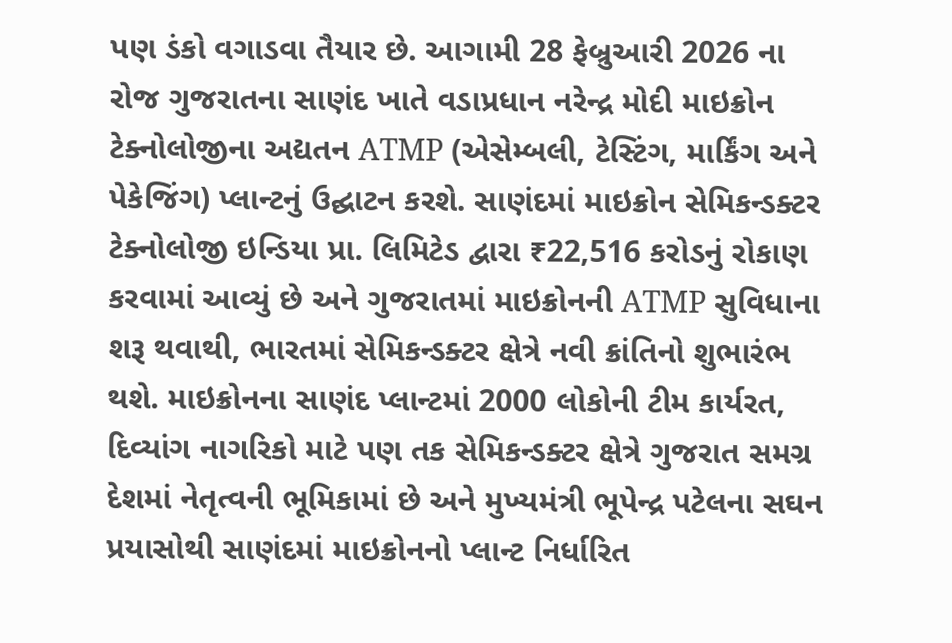પણ ડંકો વગાડવા તૈયાર છે. આગામી 28 ફેબ્રુઆરી 2026 ના રોજ ગુજરાતના સાણંદ ખાતે વડાપ્રધાન નરેન્દ્ર મોદી માઇક્રોન ટેક્નોલોજીના અદ્યતન ATMP (એસેમ્બલી, ટેસ્ટિંગ, માર્કિંગ અને પેકેજિંગ) પ્લાન્ટનું ઉદ્ઘાટન કરશે. સાણંદમાં માઇક્રોન સેમિકન્ડક્ટર ટેક્નોલોજી ઇન્ડિયા પ્રા. લિમિટેડ દ્વારા ₹22,516 કરોડનું રોકાણ કરવામાં આવ્યું છે અને ગુજરાતમાં માઇક્રોનની ATMP સુવિધાના શરૂ થવાથી, ભારતમાં સેમિકન્ડક્ટર ક્ષેત્રે નવી ક્રાંતિનો શુભારંભ થશે. માઇક્રોનના સાણંદ પ્લાન્ટમાં 2000 લોકોની ટીમ કાર્યરત, દિવ્યાંગ નાગરિકો માટે પણ તક સેમિકન્ડક્ટર ક્ષેત્રે ગુજરાત સમગ્ર દેશમાં નેતૃત્વની ભૂમિકામાં છે અને મુખ્યમંત્રી ભૂપેન્દ્ર પટેલના સઘન પ્રયાસોથી સાણંદમાં માઇક્રોનનો પ્લાન્ટ નિર્ધારિત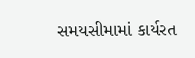સમયસીમામાં કાર્યરત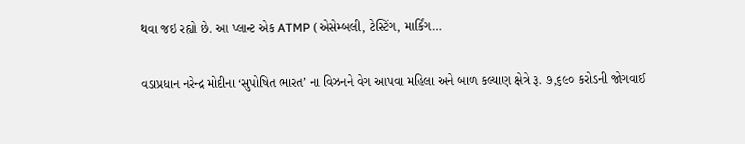થવા જઇ રહ્યો છે. આ પ્લાન્ટ એક ATMP (એસેમ્બલી, ટેસ્ટિંગ, માર્કિંગ…

વડાપ્રધાન નરેન્દ્ર મોદીના ‘સુપોષિત ભારત’ ના વિઝનને વેગ આપવા મહિલા અને બાળ કલ્યાણ ક્ષેત્રે રૂ. ૭,૬૯૦ કરોડની જોગવાઈ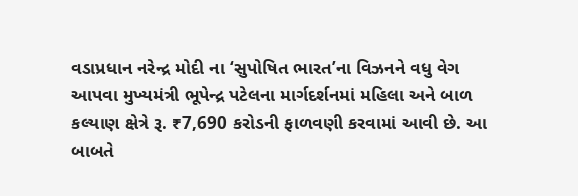વડાપ્રધાન નરેન્દ્ર મોદી ના ‘સુપોષિત ભારત’ના વિઝનને વધુ વેગ આપવા મુખ્યમંત્રી ભૂપેન્દ્ર પટેલના માર્ગદર્શનમાં મહિલા અને બાળ કલ્યાણ ક્ષેત્રે રૂ. ₹7,690 કરોડની ફાળવણી કરવામાં આવી છે. આ બાબતે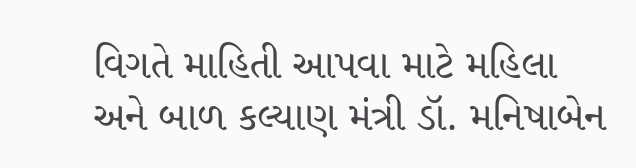વિગતે માહિતી આપવા માટે મહિલા અને બાળ કલ્યાણ મંત્રી ડૉ. મનિષાબેન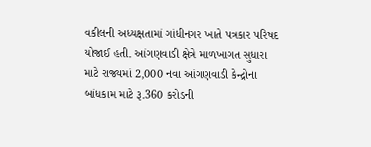વકીલની અધ્યક્ષતામાં ગાંધીનગર ખાતે પત્રકાર પરિષદ યોજાઈ હતી. આંગણવાડી ક્ષેત્રે માળખાગત સુધારા માટે રાજ્યમાં 2,000 નવા આંગણવાડી કેન્દ્રોના બાંધકામ માટે રૂ.360 કરોડની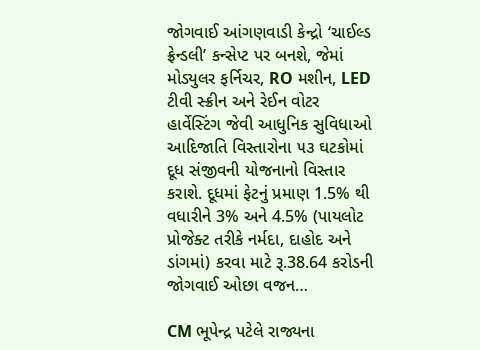જોગવાઈ આંગણવાડી કેન્દ્રો ‘ચાઈલ્ડ ફ્રેન્ડલી’ કન્સેપ્ટ પર બનશે, જેમાં મોડ્યુલર ફર્નિચર, RO મશીન, LED ટીવી સ્ક્રીન અને રેઈન વોટર હાર્વેસ્ટિંગ જેવી આધુનિક સુવિધાઓ આદિજાતિ વિસ્તારોના ૫૩ ઘટકોમાં દૂધ સંજીવની યોજનાનો વિસ્તાર કરાશે. દૂધમાં ફેટનું પ્રમાણ 1.5% થી વધારીને 3% અને 4.5% (પાયલોટ પ્રોજેક્ટ તરીકે નર્મદા, દાહોદ અને ડાંગમાં) કરવા માટે રૂ.38.64 કરોડની જોગવાઈ ઓછા વજન…

CM ભૂપેન્દ્ર પટેલે રાજ્યના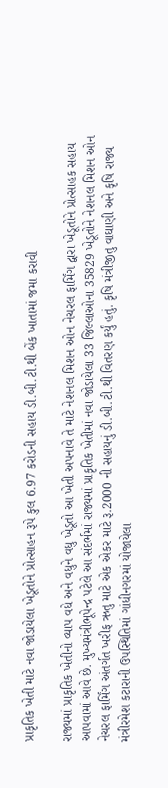પ્રાકૃતિક ખેતી માટે નવા જોડાયેલા ખેડૂતોને પ્રોત્સાહન રૂપે કુલ 6.97 કરોડની સહાય ડી.બી.ટી.થી બેંક ખાતામાં જમા કરાવી

રાજ્યમાં પ્રાકૃતિક ખેતીનો વ્યાપ વધે અને વધુને વધુ ખેડૂતો આ ખેતી અપનાવે તે માટે નેશનલ મિશન ઓન નેચરલ ફાર્મિંગ દ્વારા ખેડૂતોને પ્રોત્સાહક સહાય આપવામાં આવે છે. મુખ્યમંત્રીભૂપેન્દ્ર પટેલે આ સંદર્ભમાં રાજ્યમાં પ્રાકૃતિક ખેતીમાં નવા જોડાયેલા 33 જિલ્લાઓના 35829 ખેડૂતોને નેશનલ મિશન ઓન નેચરલ ફાર્મિંગ અંતર્ગત ખરીફ ઋતુ માટે એક એકર માટે રૂ.2000 ની સહાયનું ડી.બી.ટી.થી વિતરણ કર્યું હતું. કૃષિ મંત્રીજીતુ વાઘાણી અને કૃષિ રાજ્ય મંત્રીરમેશ કટારાની ઉપસ્થિતિમાં ગાંધીનગરમાં યોજાયેલા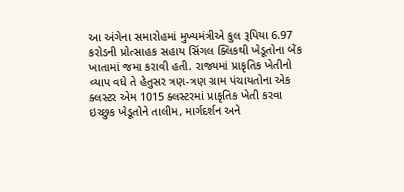આ અંગેના સમારોહમાં મુખ્યમંત્રીએ કુલ રૂપિયા 6.97 કરોડની પ્રોત્સાહક સહાય સિંગલ ક્લિકથી ખેડૂતોના બેંક ખાતામાં જમા કરાવી હતી. રાજ્યમાં પ્રાકૃતિક ખેતીનો વ્યાપ વધે તે હેતુસર ત્રણ-ત્રણ ગ્રામ પંચાયતોના એક ક્લસ્ટર એમ 1015 ક્લસ્ટરમાં પ્રાકૃતિક ખેતી કરવા ઇચ્છુક ખેડૂતોને તાલીમ, માર્ગદર્શન અને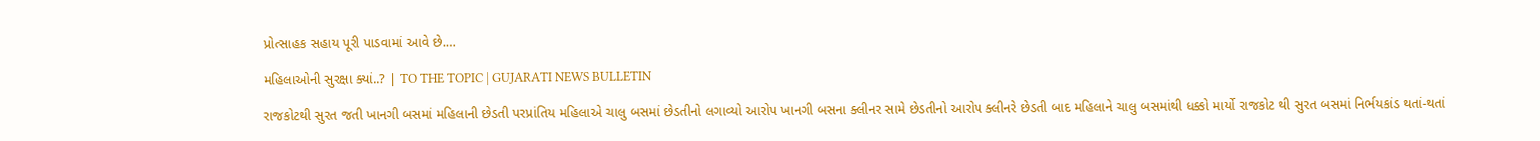પ્રોત્સાહક સહાય પૂરી પાડવામાં આવે છે.…

મહિલાઓની સુરક્ષા ક્યાં..? | TO THE TOPIC | GUJARATI NEWS BULLETIN

રાજકોટથી સુરત જતી ખાનગી બસમાં મહિલાની છેડતી પરપ્રાંતિય મહિલાએ ચાલુ બસમાં છેડતીનો લગાવ્યો આરોપ ખાનગી બસના ક્લીનર સામે છેડતીનો આરોપ ક્લીનરે છેડતી બાદ મહિલાને ચાલુ બસમાંથી ધક્કો માર્યો રાજકોટ થી સુરત બસમાં નિર્ભયકાંડ થતાં-થતાં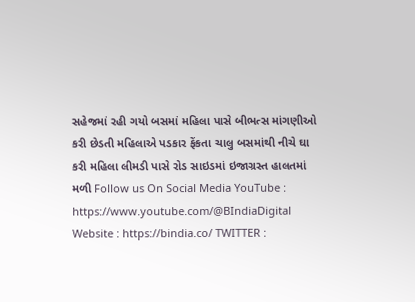સહેજમાં રહી ગયો બસમાં મહિલા પાસે બીભત્સ માંગણીઓ કરી છેડતી મહિલાએ પડકાર ફેંકતા ચાલુ બસમાંથી નીચે ઘા કરી મહિલા લીમડી પાસે રોડ સાઇડમાં ઇજાગ્રસ્ત હાલતમાં મળી Follow us On Social Media YouTube : https://www.youtube.com/@BIndiaDigital Website : https://bindia.co/ TWITTER :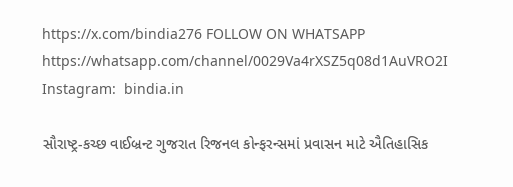https://x.com/bindia276 FOLLOW ON WHATSAPP  https://whatsapp.com/channel/0029Va4rXSZ5q08d1AuVRO2I Instagram:  bindia.in

સૌરાષ્ટ્ર-કચ્છ વાઈબ્રન્ટ ગુજરાત રિજનલ કોન્ફરન્સમાં પ્રવાસન માટે ઐતિહાસિક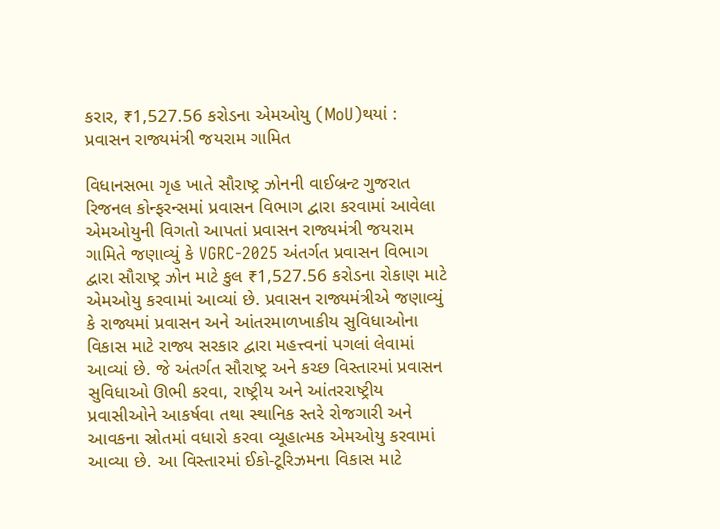કરાર, ₹1,527.56 કરોડના એમઓયુ (MoU)થયાં : પ્રવાસન રાજ્યમંત્રી જયરામ ગામિત

વિધાનસભા ગૃહ ખાતે સૌરાષ્ટ્ર ઝોનની વાઈબ્રન્ટ ગુજરાત રિજનલ કોન્ફરન્સમાં પ્રવાસન વિભાગ દ્વારા કરવામાં આવેલા એમઓયુની વિગતો આપતાં પ્રવાસન રાજ્યમંત્રી જયરામ ગામિતે જણાવ્યું કે VGRC-2025 અંતર્ગત પ્રવાસન વિભાગ દ્વારા સૌરાષ્ટ્ર ઝોન માટે કુલ ₹1,527.56 કરોડના રોકાણ માટે એમઓયુ કરવામાં આવ્યાં છે. પ્રવાસન રાજ્યમંત્રીએ જણાવ્યું કે રાજ્યમાં પ્રવાસન અને આંતરમાળખાકીય સુવિધાઓના વિકાસ માટે રાજ્ય સરકાર દ્વારા મહત્ત્વનાં પગલાં લેવામાં આવ્યાં છે. જે અંતર્ગત સૌરાષ્ટ્ર અને કચ્છ વિસ્તારમાં પ્રવાસન સુવિધાઓ ઊભી કરવા, રાષ્ટ્રીય અને આંતરરાષ્ટ્રીય પ્રવાસીઓને આકર્ષવા તથા સ્થાનિક સ્તરે રોજગારી અને આવકના સ્રોતમાં વધારો કરવા વ્યૂહાત્મક એમઓયુ કરવામાં આવ્યા છે. આ વિસ્તારમાં ઈકો-ટૂરિઝમના વિકાસ માટે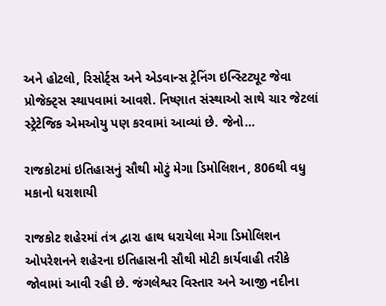અને હોટલો, રિસોર્ટ્સ અને એડવાન્સ ટ્રેનિંગ ઇન્સ્ટિટ્યૂટ જેવા પ્રોજેક્ટ્સ સ્થાપવામાં આવશે. નિષ્ણાત સંસ્થાઓ સાથે ચાર જેટલાં સ્ટ્રેટેજિક એમઓયુ પણ કરવામાં આવ્યાં છે. જેનો…

રાજકોટમાં ઇતિહાસનું સૌથી મોટું મેગા ડિમોલિશન, 806થી વધુ મકાનો ધરાશાયી

રાજકોટ શહેરમાં તંત્ર દ્વારા હાથ ધરાયેલા મેગા ડિમોલિશન ઓપરેશનને શહેરના ઇતિહાસની સૌથી મોટી કાર્યવાહી તરીકે જોવામાં આવી રહી છે. જંગલેશ્વર વિસ્તાર અને આજી નદીના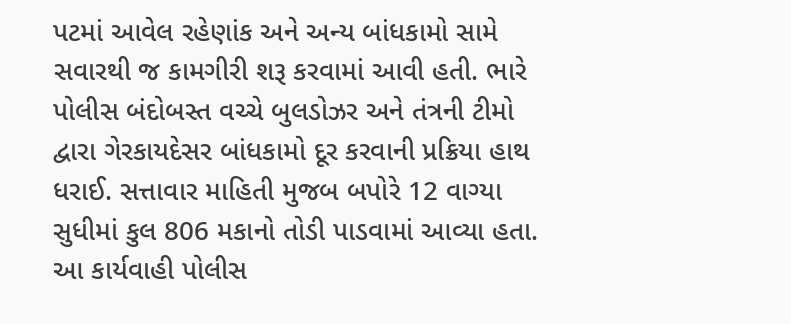પટમાં આવેલ રહેણાંક અને અન્ય બાંધકામો સામે સવારથી જ કામગીરી શરૂ કરવામાં આવી હતી. ભારે પોલીસ બંદોબસ્ત વચ્ચે બુલડોઝર અને તંત્રની ટીમો દ્વારા ગેરકાયદેસર બાંધકામો દૂર કરવાની પ્રક્રિયા હાથ ધરાઈ. સત્તાવાર માહિતી મુજબ બપોરે 12 વાગ્યા સુધીમાં કુલ 806 મકાનો તોડી પાડવામાં આવ્યા હતા. આ કાર્યવાહી પોલીસ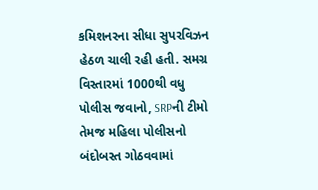કમિશનરના સીધા સુપરવિઝન હેઠળ ચાલી રહી હતી. સમગ્ર વિસ્તારમાં 1000થી વધુ પોલીસ જવાનો, SRPની ટીમો તેમજ મહિલા પોલીસનો બંદોબસ્ત ગોઠવવામાં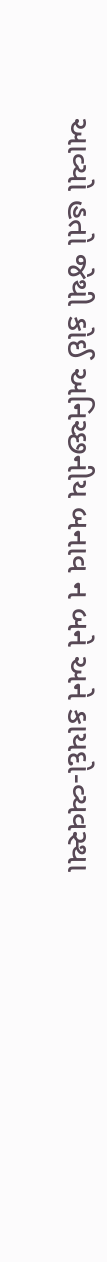આવ્યો હતો જેથી કોઈ અનિચ્છનીય બનાવ ન બને અને કાયદો-વ્યવસ્થા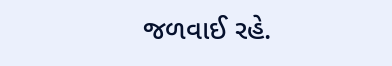જળવાઈ રહે.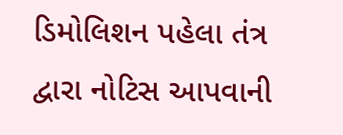ડિમોલિશન પહેલા તંત્ર દ્વારા નોટિસ આપવાની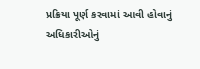પ્રક્રિયા પૂર્ણ કરવામાં આવી હોવાનું અધિકારીઓનું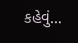કહેવું…